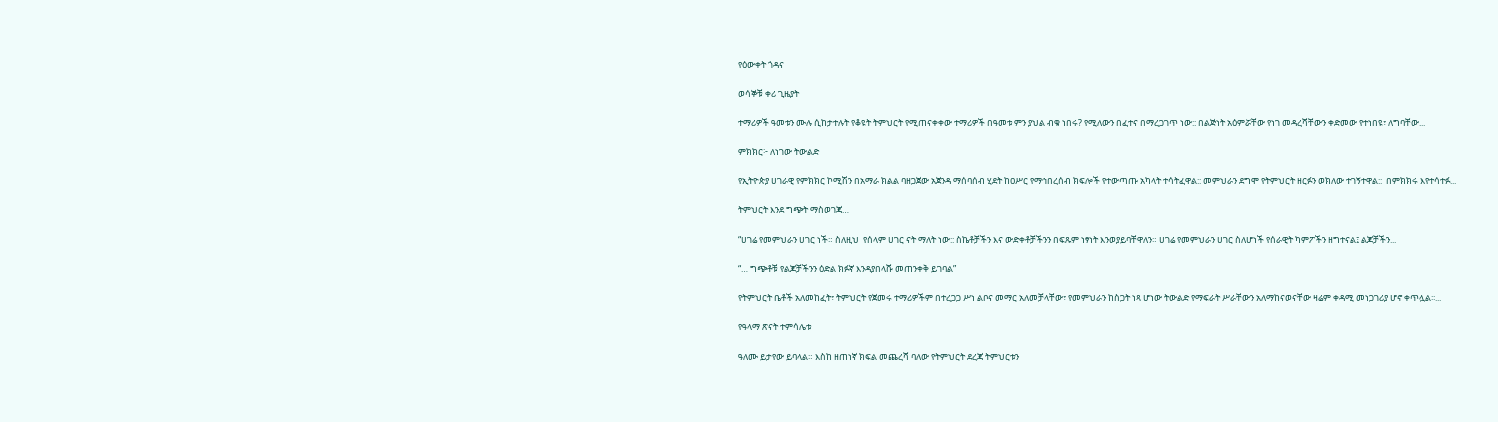የዕውቀት ጎዳና

ወሳኞቹ ቀሪ ጊዜያት

ተማሪዎች ዓመቱን ሙሉ ሲከታተሉት የቆዩት ትምህርት የሚጠናቀቀው ተማሪዎች በዓመቱ ምን ያህል ብቁ ነበሩ? የሚለውን በፈተና በማረጋገጥ ነው:: በልጅነት አዕምሯቸው የነገ መዳረሻቸውን ቀድመው የተነበዩ፣ ለግባቸው...

ምክክር፦ ለነገው ትውልድ

የኢትዮጵያ ሀገራዊ የምክክር ኮሚሽን በአማራ ክልል ባዘጋጀው አጀንዳ ማሰባሰብ ሂደት ከዐሥር የማኅበረሰብ ክፍሎች የተውጣጡ አካላት ተሳትፈዋል:: መምህራን ደግሞ የትምህርት ዘርፉን ወክለው ተገኝተዋል::  በምክክሩ እየተሳተፉ...

ትምህርት እንደ ግጭት ማስወገጃ…

“ሀገሬ የመምህራን ሀገር ነች። ስለዚህ  የሰላም ሀገር ናት ማለት ነው:: ስኬቶቻችን እና ውድቀቶቻችንን በፍጹም ነፃነት እንወያይባቸዋለን። ሀገሬ የመምህራን ሀገር ስለሆነች የሰራዊት ካምፖችን ዘግተናል፤ ልጆቻችን...

“… ግጭቶቹ የልጆቻችንን ዕድል ክፉኛ እንዳያበላሹ መጠንቀቅ ይገባል”

የትምህርት ቤቶች አለመከፈት፣ ትምህርት የጀመሩ ተማሪዎችም በተረጋጋ ሥነ ልቦና መማር አለመቻላቸው፣ የመምህራን ከስጋት ነጻ ሆነው ትውልድ የማፍራት ሥራቸውን አለማከናወናቸው ዛሬም ቀዳሚ መነጋገሪያ ሆኖ ቀጥሏል፡፡...

የዓላማ ጽናት ተምሳሌቱ

ዓለሙ ይታየው ይባላል። እስከ ዘጠነኛ ክፍል መጨረሻ ባለው የትምህርት ደረጃ ትምህርቱን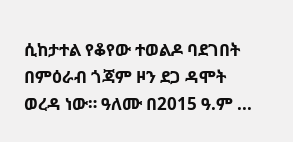ሲከታተል የቆየው ተወልዶ ባደገበት  በምዕራብ ጎጃም ዞን ደጋ ዳሞት ወረዳ ነው። ዓለሙ በ2015 ዓ.ም ...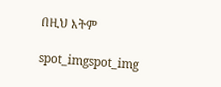በዚህ እትም

spot_imgspot_img